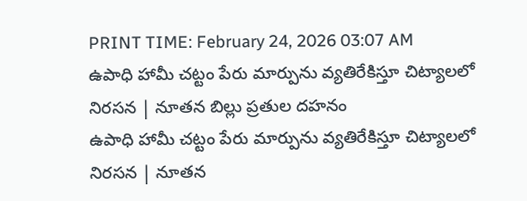PRINT TIME: February 24, 2026 03:07 AM
ఉపాధి హామీ చట్టం పేరు మార్పును వ్యతిరేకిస్తూ చిట్యాలలో నిరసన | నూతన బిల్లు ప్రతుల దహనం
ఉపాధి హామీ చట్టం పేరు మార్పును వ్యతిరేకిస్తూ చిట్యాలలో నిరసన | నూతన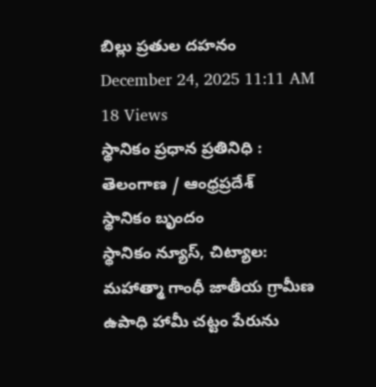బిల్లు ప్రతుల దహనం
December 24, 2025 11:11 AM
18 Views
స్థానికం ప్రధాన ప్రతినిధి :
తెలంగాణ / ఆంధ్రప్రదేశ్
స్థానికం బృందం
స్థానికం న్యూస్, చిట్యాల:
మహాత్మా గాంధీ జాతీయ గ్రామీణ ఉపాధి హామీ చట్టం పేరును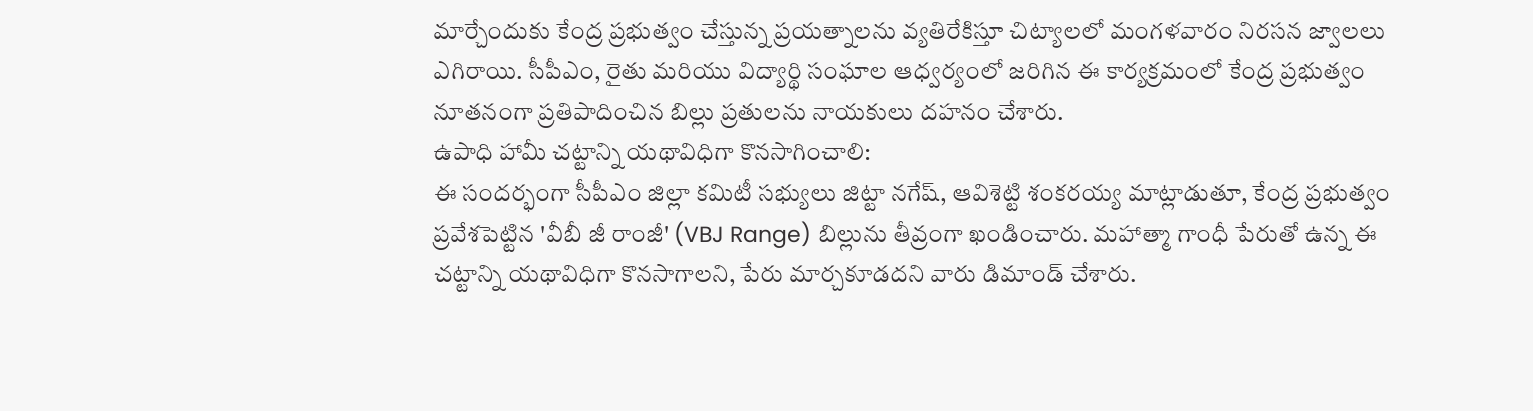మార్చేందుకు కేంద్ర ప్రభుత్వం చేస్తున్న ప్రయత్నాలను వ్యతిరేకిస్తూ చిట్యాలలో మంగళవారం నిరసన జ్వాలలు ఎగిరాయి. సీపీఎం, రైతు మరియు విద్యార్థి సంఘాల ఆధ్వర్యంలో జరిగిన ఈ కార్యక్రమంలో కేంద్ర ప్రభుత్వం నూతనంగా ప్రతిపాదించిన బిల్లు ప్రతులను నాయకులు దహనం చేశారు.
ఉపాధి హామీ చట్టాన్ని యథావిధిగా కొనసాగించాలి:
ఈ సందర్భంగా సీపీఎం జిల్లా కమిటీ సభ్యులు జిట్టా నగేష్, ఆవిశెట్టి శంకరయ్య మాట్లాడుతూ, కేంద్ర ప్రభుత్వం ప్రవేశపెట్టిన 'వీబీ జీ రాంజీ' (VBJ Range) బిల్లును తీవ్రంగా ఖండించారు. మహాత్మా గాంధీ పేరుతో ఉన్న ఈ చట్టాన్ని యథావిధిగా కొనసాగాలని, పేరు మార్చకూడదని వారు డిమాండ్ చేశారు.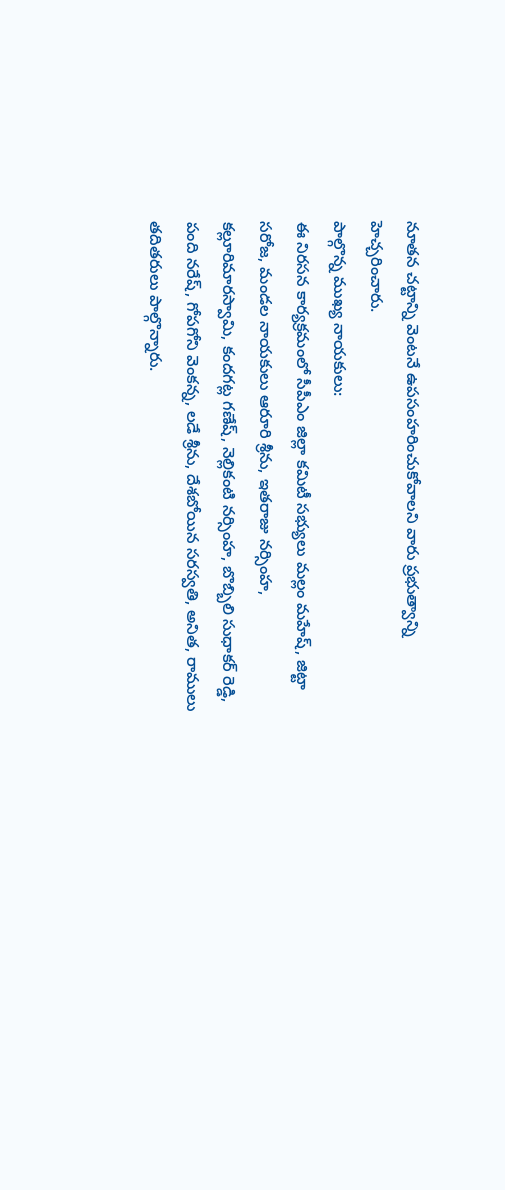నూతన చట్టాన్ని వెంటనే ఉపసంహరించుకోవాలని వారు ప్రభుత్వాన్ని హెచ్చరించారు.
పాల్గొన్న ముఖ్య నాయకులు:
ఈ నిరసన కార్యక్రమంలో సీపీఎం జిల్లా కమిటీ సభ్యులు మల్లం మహేష్, జిట్టా సరోజ, మండల నాయకులు ఆరూరి శ్రీను, ఇతరాజు నర్సింహ, కల్లూరిమారస్వామి, కందగట్ల గణేష్, నెల్లికంటి నర్సింహ, బొబ్బిలి సుధాకర్ రెడ్డి, పంది నరేష్, గోపగోని వెంకన్న, లడే శ్రీను, దేశబోయిన సరస్వతి, అనిత, రాములు తదితరులు పాల్గొన్నారు.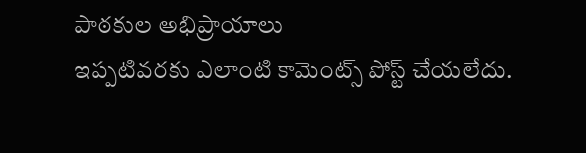పాఠకుల అభిప్రాయాలు
ఇప్పటివరకు ఎలాంటి కామెంట్స్ పోస్ట్ చేయలేదు.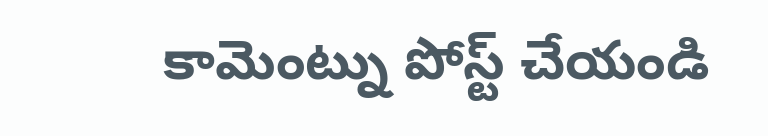కామెంట్ను పోస్ట్ చేయండి